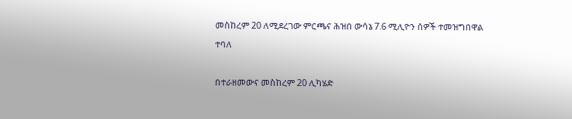መስከረም 20 ለሚደረገው ምርጫና ሕዝበ ውሳኔ 7.6 ሚሊዮን ሰዎች ተመዝግበዋል ተባለ

በተራዘመውና መስከረም 20 ሊካሄድ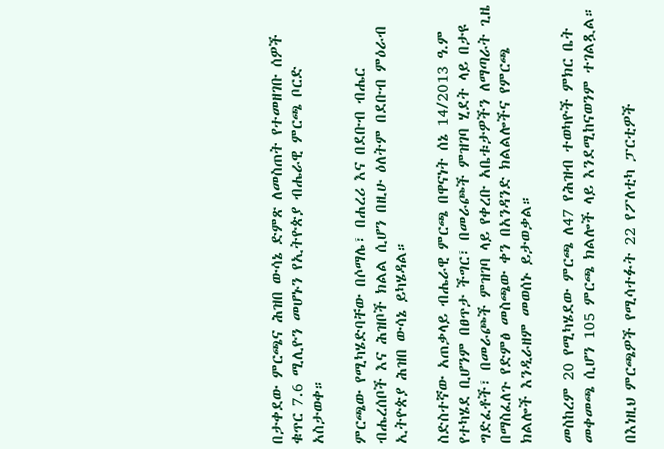በታቀደው ምርጫና ሕዝበ ውሳኔ ድምጽ ለመስጠት የተመዘገቡ ሰዎች ቁጥር 7.6 ሚሊዮን መሆኑን የኢትዮጵያ ብሔራዊ ምርጫ ቦርድ አስታወቀ።

ምርጫው የሚካሄድባቸው በሶማሌ፣ በሐረሪ እና በደቡብ ብሔር ብሔረሰቦች እና ሕዝቦች ክልል ሲሆን በዚሁ ዕለትም በደቡብ ምዕራብ ኢትዮጵያ ሕዝበ ውሳኔ ይካሄዳል።

ስድስተኛው አጠቃላይ ብሔራዊ ምርጫ በዋናነት ሰኔ 14/2013 ዓ.ም የተካሄደ ቢሆንም በፀጥታ ችግር፣ በመራጮች ምዝገባ ሂደት ላይ በታዩ ግድፈቶች፣ በመራጮች ምዝገባ ላይ የቀረቡ አቤቱታዎችን ለማጣራት ጊዜ በማስፈለጉ የድምፅ መስጫው ቀን በአንዳንድ ክልልሎችና የምርጫ ክልሎች እንዲራዘም መወሰኑ ይታወቃል።

መስከረም 20 የሚካሄደው ምርጫ ለ47 የሕዝብ ተወካዮች ምክር ቤት መቀመጫ ሲሆን 105 ምርጫ ክልሎች ላይ እንደሚከናወንም ተገልጿል።

በእነዚህ ምርጫዎች የሚሳተፉት 22 የፖለቲካ ፓርቲዎች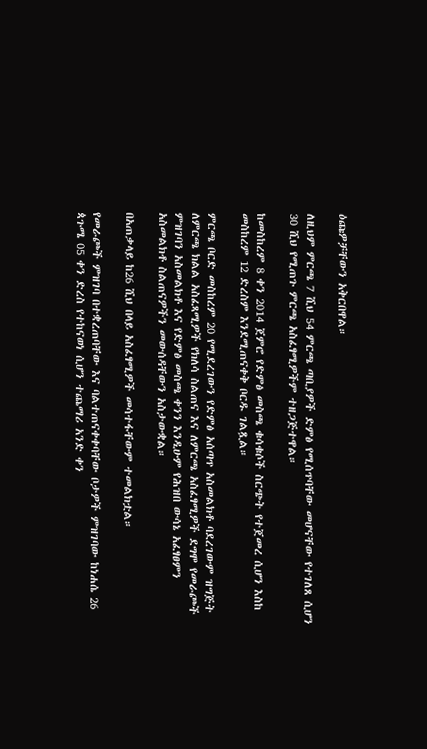ዕጩዎቻቸውን አቅርበዋል።

ለዚህም ምርጫ 7 ሺህ 54 ምርጫ ጣቢያዎች ድምፅ የሚሰጥባቸው መሆናቸው የተገለጸ ሲሆን 30 ሺህ የሚጠጉ ምርጫ አስፈፃሚዎችም ተዘጋጅተዋል።

ከመስከረም 8 ቀን 2014 ጀምሮ የድምፅ መስጫ ቁሳቁሶች ስርጭት የተጀመረ ሲሆን እስከ መስከረም 12 ድረስም እንደሚጠናቀቅ ቦርዱ ገልጿል።

ምርጫ ቦርድ መስከረም 20 የሚደረገውን የድምፅ አሰጣጥ አስመልክቶ ባደረገውም ዝግጅት ለምርጫ ክልል አስፈጻሚዎች የክለሳ ስልጠና እና ለምርጫ አስፈፃሚዎች ደግሞ የመራጮች ምዝገባን አስመልክቶ እና የድምፅ መስጫ ቀንን እንዲሁም የሕዝበ ውሳኔ አፈፃፀምን አስመልክቶ ስልጠናዎችን መውሰዳቸውን አስታውቋል።

በአጠቃላይ ከ26 ሺህ በላይ አስፈፃሚዎች መሳተፋቸውም ተመልክቷል።

የመራጮች ምዝገባ በተቋረጠባቸው እና ባልተጠናቀቀባቸው ቦታዎች ምዝገባው ከነሐሴ 26 ጳጉሜ 05 ቀን ድረስ የተከናወነ ሲሆን ተጨማሪ አንድ ቀን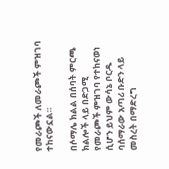የመራጮች ለመራጮች ምዝገባ ተከናውኗል።

በሶማሌ ክልል በሰባት ምርጫ ክልሎች ላይ በድጋሚ የመራጮች ምዝገባ የተከናወነ ሲሆን ይህም ውሳኔ ቦርዱ ባሰማራው አጣሪ ቡድን ላይ መስረት በማድረግ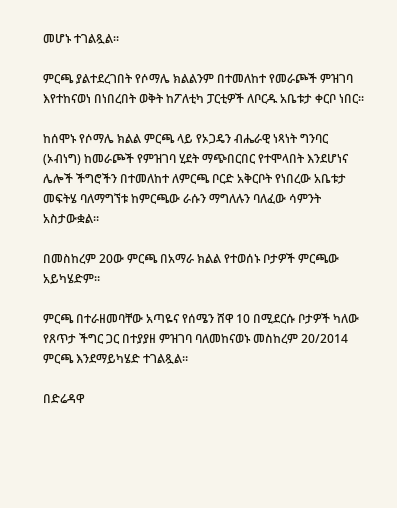መሆኑ ተገልጿል።

ምርጫ ያልተደረገበት የሶማሌ ክልልንም በተመለከተ የመራጮች ምዝገባ እየተከናወነ በነበረበት ወቅት ከፖለቲካ ፓርቲዎች ለቦርዱ አቤቱታ ቀርቦ ነበር።

ከሰሞኑ የሶማሌ ክልል ምርጫ ላይ የኦጋዴን ብሔራዊ ነጻነት ግንባር (ኦብነግ) ከመራጮች የምዝገባ ሂደት ማጭበርበር የተሞላበት እንደሆነና ሌሎች ችግሮችን በተመለከተ ለምርጫ ቦርድ አቅርቦት የነበረው አቤቱታ መፍትሄ ባለማግኘቱ ከምርጫው ራሱን ማግለሉን ባለፈው ሳምንት አስታውቋል።

በመስከረም 20ው ምርጫ በአማራ ክልል የተወሰኑ ቦታዎች ምርጫው አይካሄድም።

ምርጫ በተራዘመባቸው አጣዬና የሰሜን ሸዋ 10 በሚደርሱ ቦታዎች ካለው የጸጥታ ችግር ጋር በተያያዘ ምዝገባ ባለመከናወኑ መስከረም 20/2014 ምርጫ እንደማይካሄድ ተገልጿል።

በድሬዳዋ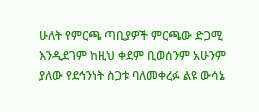ሁለት የምርጫ ጣቢያዎች ምርጫው ድጋሚ እንዲደገም ከዚህ ቀደም ቢወሰንም አሁንም ያለው የደኅንነት ስጋቱ ባለመቀረፉ ልዩ ውሳኔ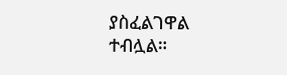ያስፈልገዋል ተብሏል።